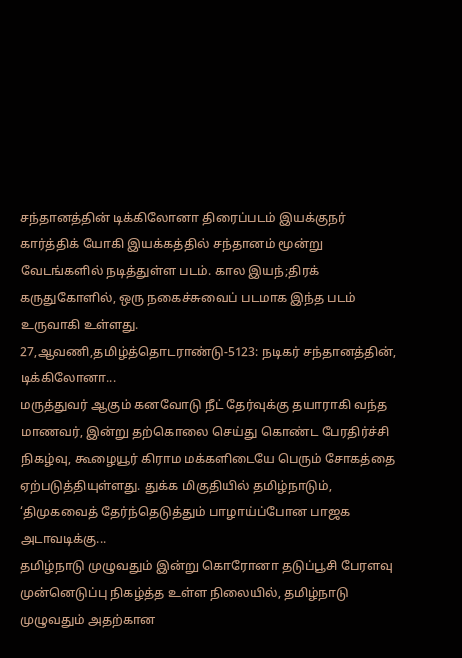சந்தானத்தின் டிக்கிலோனா திரைப்படம் இயக்குநர் கார்த்திக் யோகி இயக்கத்தில் சந்தானம் மூன்று வேடங்களில் நடித்துள்ள படம். கால இயந்;திரக் கருதுகோளில், ஒரு நகைச்சுவைப் படமாக இந்த படம் உருவாகி உள்ளது.
27,ஆவணி,தமிழ்த்தொடராண்டு-5123: நடிகர் சந்தானத்தின், டிக்கிலோனா...
மருத்துவர் ஆகும் கனவோடு நீட் தேர்வுக்கு தயாராகி வந்த மாணவர், இன்று தற்கொலை செய்து கொண்ட பேரதிர்ச்சி நிகழ்வு, கூழையூர் கிராம மக்களிடையே பெரும் சோகத்தை ஏற்படுத்தியுள்ளது. துக்க மிகுதியில் தமிழ்நாடும், ‘திமுகவைத் தேர்ந்தெடுத்தும் பாழாய்ப்போன பாஜக அடாவடிக்கு...
தமிழ்நாடு முழுவதும் இன்று கொரோனா தடுப்பூசி பேரளவு முன்னெடுப்பு நிகழ்த்த உள்ள நிலையில், தமிழ்நாடு முழுவதும் அதற்கான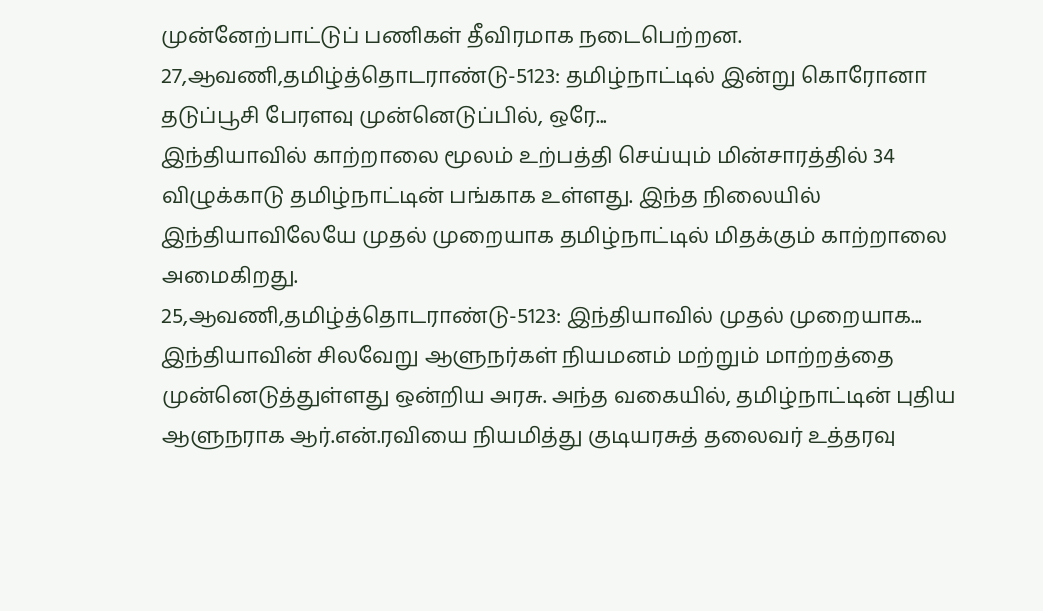முன்னேற்பாட்டுப் பணிகள் தீவிரமாக நடைபெற்றன.
27,ஆவணி,தமிழ்த்தொடராண்டு-5123: தமிழ்நாட்டில் இன்று கொரோனா தடுப்பூசி பேரளவு முன்னெடுப்பில், ஒரே...
இந்தியாவில் காற்றாலை மூலம் உற்பத்தி செய்யும் மின்சாரத்தில் 34 விழுக்காடு தமிழ்நாட்டின் பங்காக உள்ளது. இந்த நிலையில் இந்தியாவிலேயே முதல் முறையாக தமிழ்நாட்டில் மிதக்கும் காற்றாலை அமைகிறது.
25,ஆவணி,தமிழ்த்தொடராண்டு-5123: இந்தியாவில் முதல் முறையாக...
இந்தியாவின் சிலவேறு ஆளுநர்கள் நியமனம் மற்றும் மாற்றத்தை முன்னெடுத்துள்ளது ஒன்றிய அரசு. அந்த வகையில், தமிழ்நாட்டின் புதிய ஆளுநராக ஆர்.என்.ரவியை நியமித்து குடியரசுத் தலைவர் உத்தரவு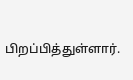பிறப்பித்துள்ளார்.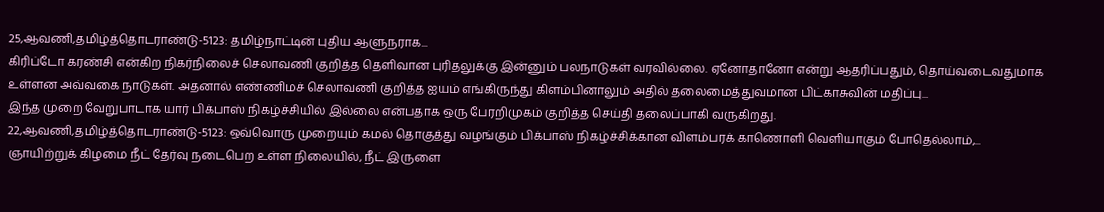25,ஆவணி,தமிழ்த்தொடராண்டு-5123: தமிழ்நாட்டின் புதிய ஆளுநராக...
கிரிப்டோ கரண்சி என்கிற நிகர்நிலைச் செலாவணி குறித்த தெளிவான புரிதலுக்கு இன்னும் பலநாடுகள் வரவில்லை. ஏனோதானோ என்று ஆதரிப்பதும், தொய்வடைவதுமாக உள்ளன அவ்வகை நாடுகள். அதனால் எண்ணிமச் செலாவணி குறித்த ஐயம் எங்கிருந்து கிளம்பினாலும் அதில் தலைமைத்துவமான பிட்காசுவின் மதிப்பு...
இந்த முறை வேறுபாடாக யார் பிக்பாஸ் நிகழ்ச்சியில் இல்லை என்பதாக ஒரு பேரறிமுகம் குறித்த செய்தி தலைப்பாகி வருகிறது.
22,ஆவணி,தமிழ்த்தொடராண்டு-5123: ஒவ்வொரு முறையும் கமல் தொகுத்து வழங்கும் பிக்பாஸ் நிகழ்ச்சிக்கான விளம்பரக் காணொளி வெளியாகும் போதெல்லாம்,...
ஞாயிற்றுக் கிழமை நீட் தேர்வு நடைபெற உள்ள நிலையில், நீட் இருளை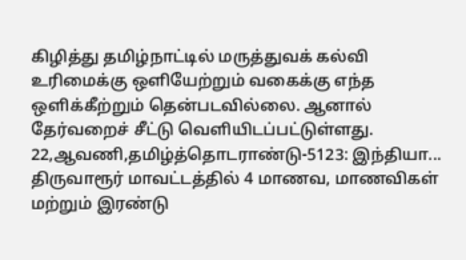கிழித்து தமிழ்நாட்டில் மருத்துவக் கல்வி உரிமைக்கு ஒளியேற்றும் வகைக்கு எந்த ஒளிக்கீற்றும் தென்படவில்லை. ஆனால் தேர்வறைச் சீட்டு வெளியிடப்பட்டுள்ளது.
22,ஆவணி,தமிழ்த்தொடராண்டு-5123: இந்தியா...
திருவாரூர் மாவட்டத்தில் 4 மாணவ, மாணவிகள் மற்றும் இரண்டு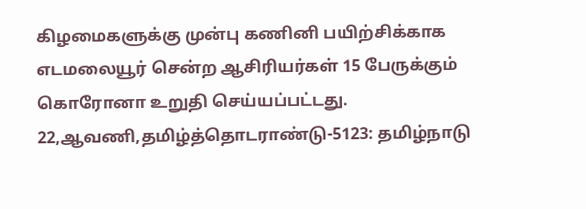கிழமைகளுக்கு முன்பு கணினி பயிற்சிக்காக எடமலையூர் சென்ற ஆசிரியர்கள் 15 பேருக்கும் கொரோனா உறுதி செய்யப்பட்டது.
22,ஆவணி,தமிழ்த்தொடராண்டு-5123: தமிழ்நாடு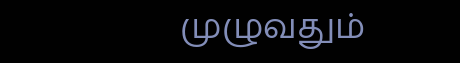முழுவதும்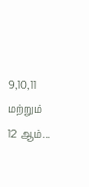9,10,11 மற்றும் 12 ஆம்...